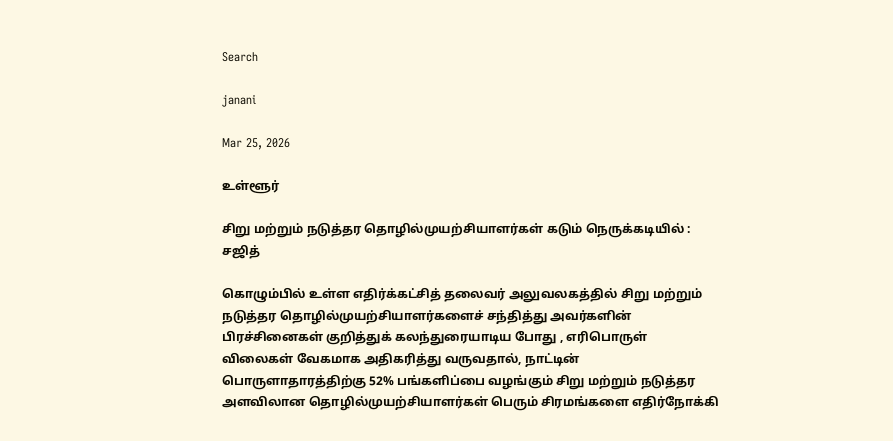Search

janani

Mar 25, 2026

உள்ளூர்

சிறு மற்றும் நடுத்தர தொழில்முயற்சியாளர்கள் கடும் நெருக்கடியில் : சஜித்

கொழும்பில் உள்ள எதிர்க்கட்சித் தலைவர் அலுவலகத்தில் சிறு மற்றும் நடுத்தர தொழில்முயற்சியாளர்களைச் சந்தித்து அவர்களின் பிரச்சினைகள் குறித்துக் கலந்துரையாடிய போது , எரிபொருள் விலைகள் வேகமாக அதிகரித்து வருவதால், நாட்டின் பொருளாதாரத்திற்கு 52% பங்களிப்பை வழங்கும் சிறு மற்றும் நடுத்தர அளவிலான தொழில்முயற்சியாளர்கள் பெரும் சிரமங்களை எதிர்நோக்கி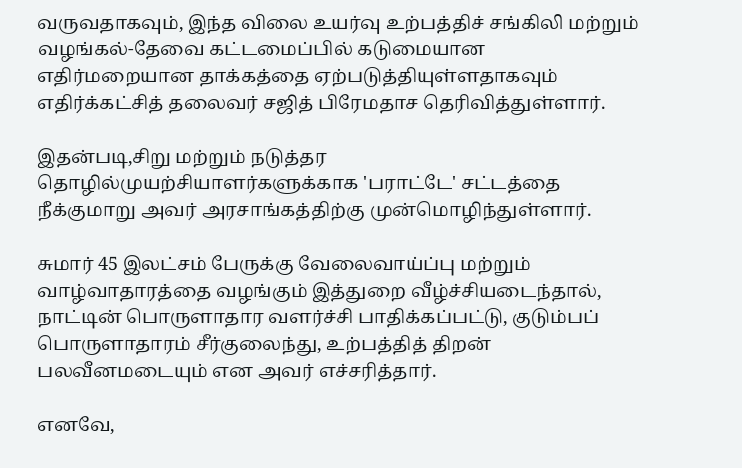வருவதாகவும், இந்த விலை உயர்வு உற்பத்திச் சங்கிலி மற்றும் வழங்கல்-தேவை கட்டமைப்பில் கடுமையான எதிர்மறையான தாக்கத்தை ஏற்படுத்தியுள்ளதாகவும் எதிர்க்கட்சித் தலைவர் சஜித் பிரேமதாச தெரிவித்துள்ளார்.

இதன்படி,சிறு மற்றும் நடுத்தர தொழில்முயற்சியாளர்களுக்காக 'பராட்டே' சட்டத்தை நீக்குமாறு அவர் அரசாங்கத்திற்கு முன்மொழிந்துள்ளார்.

சுமார் 45 இலட்சம் பேருக்கு வேலைவாய்ப்பு மற்றும் வாழ்வாதாரத்தை வழங்கும் இத்துறை வீழ்ச்சியடைந்தால், நாட்டின் பொருளாதார வளர்ச்சி பாதிக்கப்பட்டு, குடும்பப் பொருளாதாரம் சீர்குலைந்து, உற்பத்தித் திறன் பலவீனமடையும் என அவர் எச்சரித்தார்.

எனவே,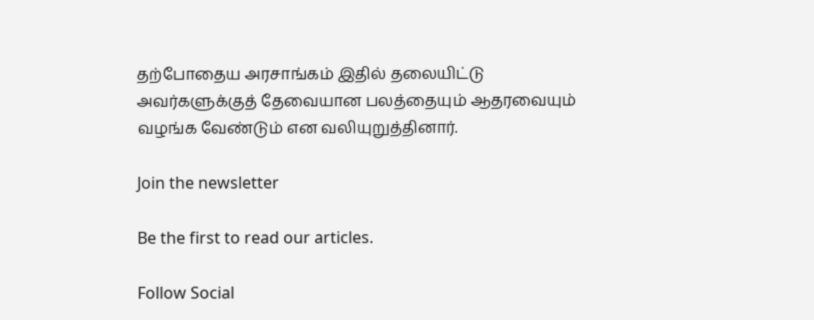தற்போதைய அரசாங்கம் இதில் தலையிட்டு அவர்களுக்குத் தேவையான பலத்தையும் ஆதரவையும் வழங்க வேண்டும் என வலியுறுத்தினார்.

Join the newsletter

Be the first to read our articles.

Follow Social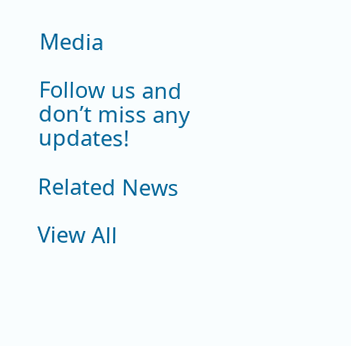Media

Follow us and don’t miss any updates!

Related News

View All